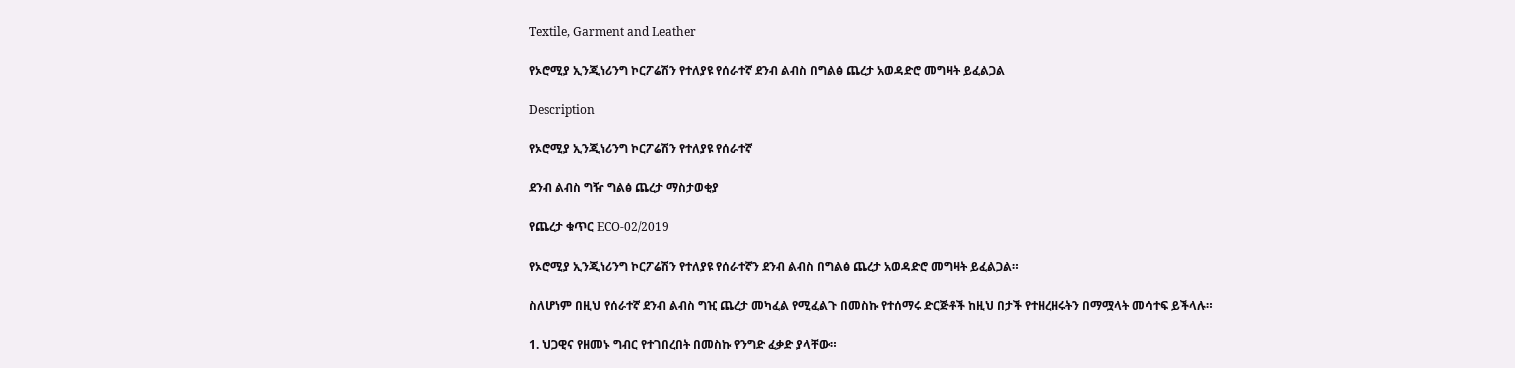Textile, Garment and Leather

የኦሮሚያ ኢንጂነሪንግ ኮርፖሬሽን የተለያዩ የሰራተኛ ደንብ ልብስ በግልፅ ጨረታ አወዳድሮ መግዛት ይፈልጋል

Description

የኦሮሚያ ኢንጂነሪንግ ኮርፖሬሽን የተለያዩ የሰራተኛ

ደንብ ልብስ ግዥ ግልፅ ጨረታ ማስታወቂያ

የጨረታ ቁጥር ECO-02/2019

የኦሮሚያ ኢንጂነሪንግ ኮርፖሬሽን የተለያዩ የሰራተኛን ደንብ ልብስ በግልፅ ጨረታ አወዳድሮ መግዛት ይፈልጋል።

ስለሆነም በዚህ የሰራተኛ ደንብ ልብስ ግዢ ጨረታ መካፈል የሚፈልጉ በመስኩ የተሰማሩ ድርጅቶች ከዚህ በታች የተዘረዘሩትን በማሟላት መሳተፍ ይችላሉ።

1. ህጋዊና የዘመኑ ግብር የተገበረበት በመስኩ የንግድ ፈቃድ ያላቸው።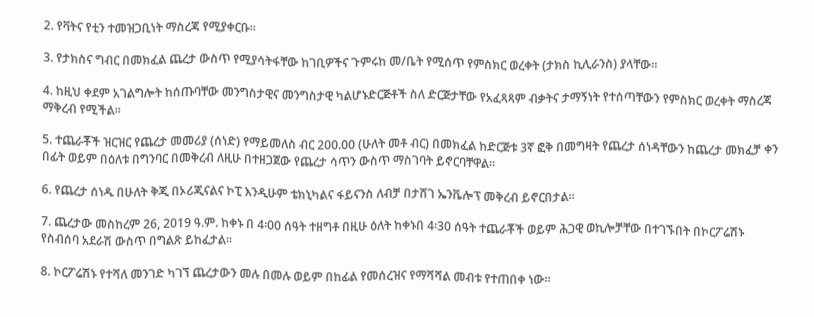2. የቫትና የቲን ተመዝጋቢነት ማስረጃ የሚያቀርቡ።

3. የታክስና ግብር በመክፈል ጨረታ ውስጥ የሚያሳትፋቸው ከገቢዎችና ጉምሩከ መ/ቤት የሚሰጥ የምስክር ወረቀት (ታክስ ኪሊራንስ) ያላቸው።

4. ከዚህ ቀደም አገልግሎት ከሰጡባቸው መንግስታዊና መንግስታዊ ካልሆኑድርጅቶች ስለ ድርጅታቸው የአፈጻጻም ብቃትና ታማኝነት የተሰጣቸውን የምስክር ወረቀት ማስረጃ ማቅረብ የሚችል።

5. ተጨራቾች ዝርዝር የጨረታ መመሪያ (ሰነድ) የማይመለስ ብር 200.00 (ሁለት መቶ ብር) በመክፈል ከድርጅቱ 3ኛ ፎቅ በመግዛት የጨረታ ሰነዳቸውን ከጨረታ መክፈቻ ቀን በፊት ወይም በዕለቱ በግንባር በመቅረብ ለዚሁ በተዘጋጀው የጨረታ ሳጥን ውስጥ ማስገባት ይኖርባቸዋል።

6. የጨረታ ሰነዱ በሁለት ቅጂ በኦሪጂናልና ኮፒ እንዲሁም ቴክኒካልና ፋይናንስ ለብቻ በታሸገ ኤንቬሎፕ መቅረብ ይኖርበታል።

7. ጨረታው መስከረም 26, 2019 ዓ.ም. ከቀኑ በ 4፡00 ሰዓት ተዘግቶ በዚሁ ዕለት ከቀኑበ 4፡30 ሰዓት ተጨራቾች ወይም ሕጋዊ ወኪሎቻቸው በተገኙበት በኮርፖሬሽኑ የስብሰባ አደራሽ ውስጥ በግልጽ ይከፈታል።

8. ኮርፖሬሽኑ የተሻለ መንገድ ካገኘ ጨረታውን መሉ በመሉ ወይም በከፊል የመሰረዝና የማሻሻል መብቱ የተጠበቀ ነው።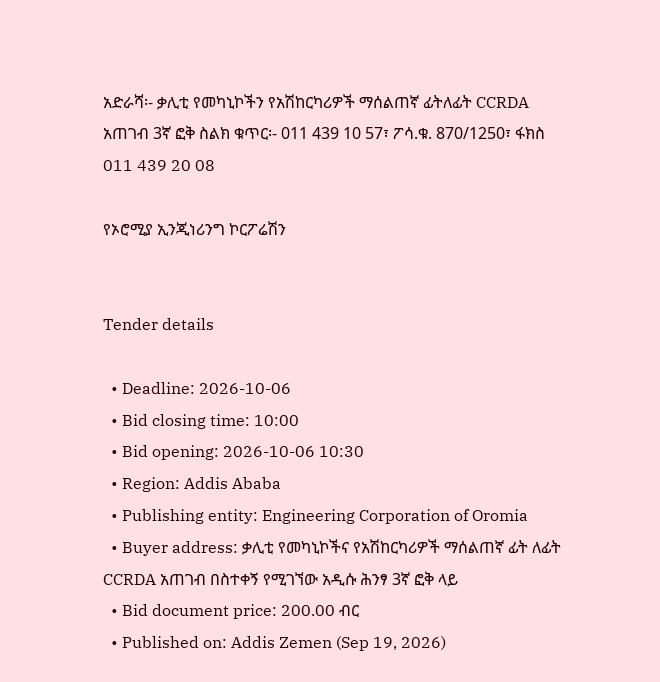አድራሻ፡- ቃሊቲ የመካኒኮችን የአሽከርካሪዎች ማሰልጠኛ ፊትለፊት CCRDA አጠገብ 3ኛ ፎቅ ስልክ ቁጥር፡- 011 439 10 57፣ ፖሳ.ቁ. 870/1250፣ ፋክስ 011 439 20 08

የኦሮሚያ ኢንጂነሪንግ ኮርፖሬሽን


Tender details

  • Deadline: 2026-10-06
  • Bid closing time: 10:00
  • Bid opening: 2026-10-06 10:30
  • Region: Addis Ababa
  • Publishing entity: Engineering Corporation of Oromia
  • Buyer address: ቃሊቲ የመካኒኮችና የአሽከርካሪዎች ማሰልጠኛ ፊት ለፊት CCRDA አጠገብ በስተቀኝ የሚገኘው አዲሱ ሕንፃ 3ኛ ፎቅ ላይ
  • Bid document price: 200.00 ብር
  • Published on: Addis Zemen (Sep 19, 2026)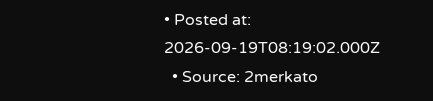• Posted at: 2026-09-19T08:19:02.000Z
  • Source: 2merkato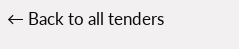← Back to all tenders